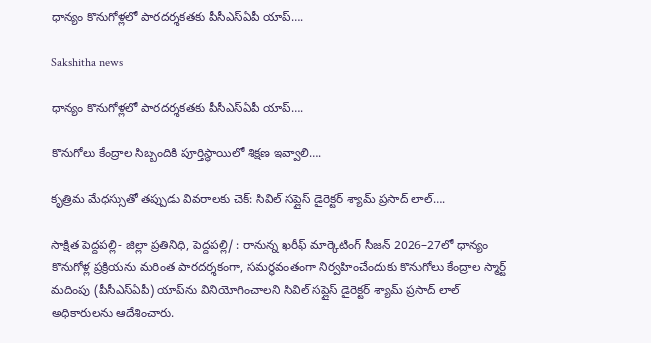ధాన్యం కొనుగోళ్లలో పారదర్శకతకు పీసీఎస్‌ఏపీ యాప్‌….

Sakshitha news

ధాన్యం కొనుగోళ్లలో పారదర్శకతకు పీసీఎస్‌ఏపీ యాప్‌….

కొనుగోలు కేంద్రాల సిబ్బందికి పూర్తిస్థాయిలో శిక్షణ ఇవ్వాలి….

కృత్రిమ మేధస్సుతో తప్పుడు వివరాలకు చెక్‌: సివిల్‌ సప్లైస్‌ డైరెక్టర్‌ శ్యామ్‌ ప్రసాద్‌ లాల్‌….

సాక్షిత పెద్దపల్లి- జిల్లా ప్రతినిధి, పెద్దపల్లి/ : రానున్న ఖరీఫ్‌ మార్కెటింగ్‌ సీజన్‌ 2026–27లో ధాన్యం కొనుగోళ్ల ప్రక్రియను మరింత పారదర్శకంగా, సమర్థవంతంగా నిర్వహించేందుకు కొనుగోలు కేంద్రాల స్మార్ట్‌ మదింపు (పీసీఎస్‌ఏపీ) యాప్‌ను వినియోగించాలని సివిల్‌ సప్లైస్‌ డైరెక్టర్‌ శ్యామ్‌ ప్రసాద్‌ లాల్‌ అధికారులను ఆదేశించారు.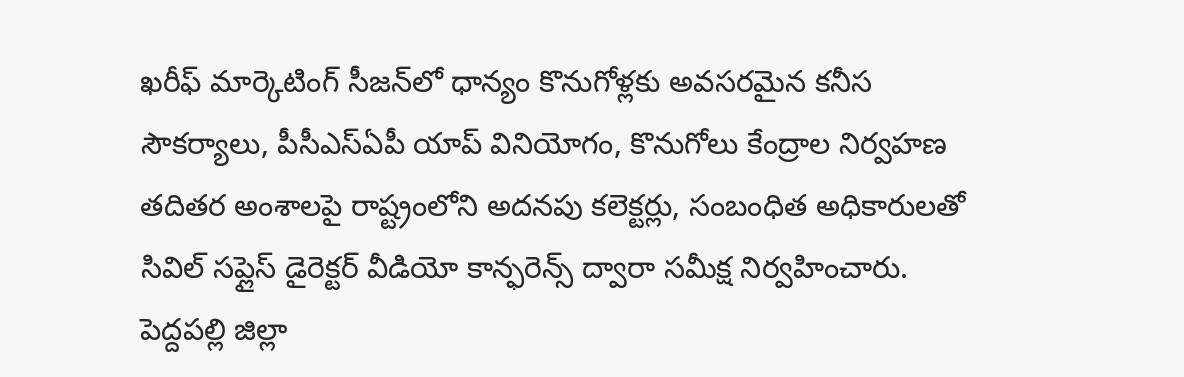ఖరీఫ్‌ మార్కెటింగ్‌ సీజన్‌లో ధాన్యం కొనుగోళ్లకు అవసరమైన కనీస సౌకర్యాలు, పీసీఎస్‌ఏపీ యాప్‌ వినియోగం, కొనుగోలు కేంద్రాల నిర్వహణ తదితర అంశాలపై రాష్ట్రంలోని అదనపు కలెక్టర్లు, సంబంధిత అధికారులతో సివిల్‌ సప్లైస్‌ డైరెక్టర్‌ వీడియో కాన్ఫరెన్స్‌ ద్వారా సమీక్ష నిర్వహించారు. పెద్దపల్లి జిల్లా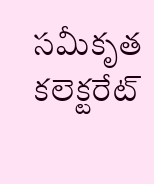సమీకృత కలెక్టరేట్‌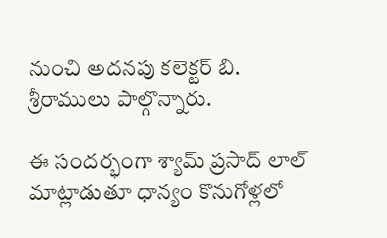నుంచి అదనపు కలెక్టర్‌ బి. శ్రీరాములు పాల్గొన్నారు.

ఈ సందర్భంగా శ్యామ్‌ ప్రసాద్‌ లాల్‌ మాట్లాడుతూ ధాన్యం కొనుగోళ్లలో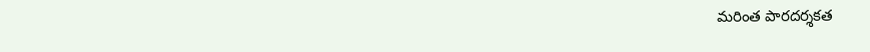మరింత పారదర్శకత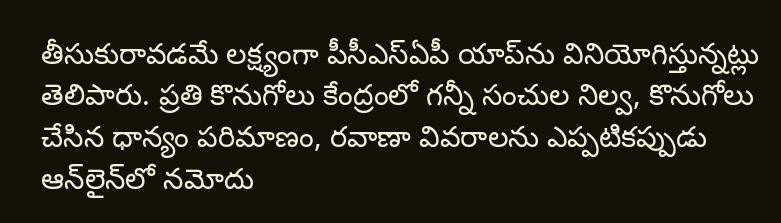తీసుకురావడమే లక్ష్యంగా పీసీఎస్‌ఏపీ యాప్‌ను వినియోగిస్తున్నట్లు తెలిపారు. ప్రతి కొనుగోలు కేంద్రంలో గన్నీ సంచుల నిల్వ, కొనుగోలు చేసిన ధాన్యం పరిమాణం, రవాణా వివరాలను ఎప్పటికప్పుడు ఆన్‌లైన్‌లో నమోదు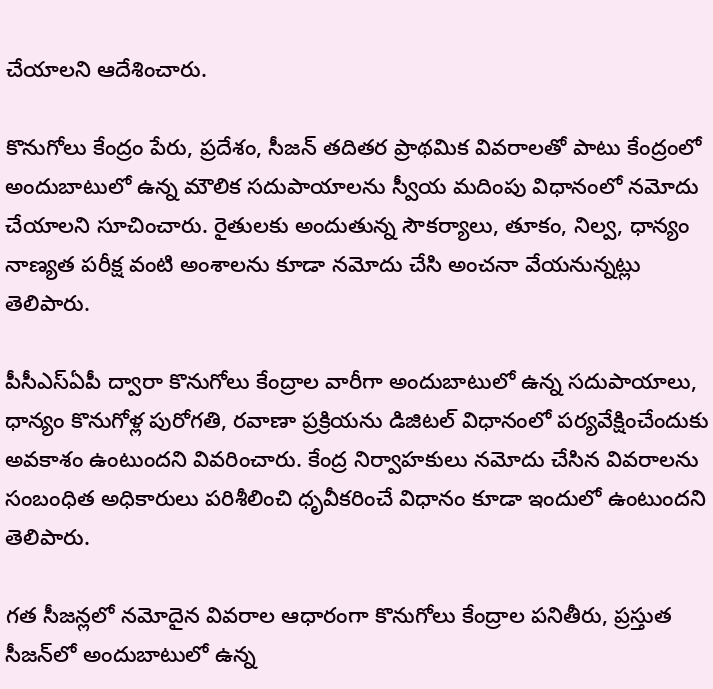చేయాలని ఆదేశించారు.

కొనుగోలు కేంద్రం పేరు, ప్రదేశం, సీజన్‌ తదితర ప్రాథమిక వివరాలతో పాటు కేంద్రంలో అందుబాటులో ఉన్న మౌలిక సదుపాయాలను స్వీయ మదింపు విధానంలో నమోదు చేయాలని సూచించారు. రైతులకు అందుతున్న సౌకర్యాలు, తూకం, నిల్వ, ధాన్యం నాణ్యత పరీక్ష వంటి అంశాలను కూడా నమోదు చేసి అంచనా వేయనున్నట్లు తెలిపారు.

పీసీఎస్‌ఏపీ ద్వారా కొనుగోలు కేంద్రాల వారీగా అందుబాటులో ఉన్న సదుపాయాలు, ధాన్యం కొనుగోళ్ల పురోగతి, రవాణా ప్రక్రియను డిజిటల్‌ విధానంలో పర్యవేక్షించేందుకు అవకాశం ఉంటుందని వివరించారు. కేంద్ర నిర్వాహకులు నమోదు చేసిన వివరాలను సంబంధిత అధికారులు పరిశీలించి ధృవీకరించే విధానం కూడా ఇందులో ఉంటుందని తెలిపారు.

గత సీజన్లలో నమోదైన వివరాల ఆధారంగా కొనుగోలు కేంద్రాల పనితీరు, ప్రస్తుత సీజన్‌లో అందుబాటులో ఉన్న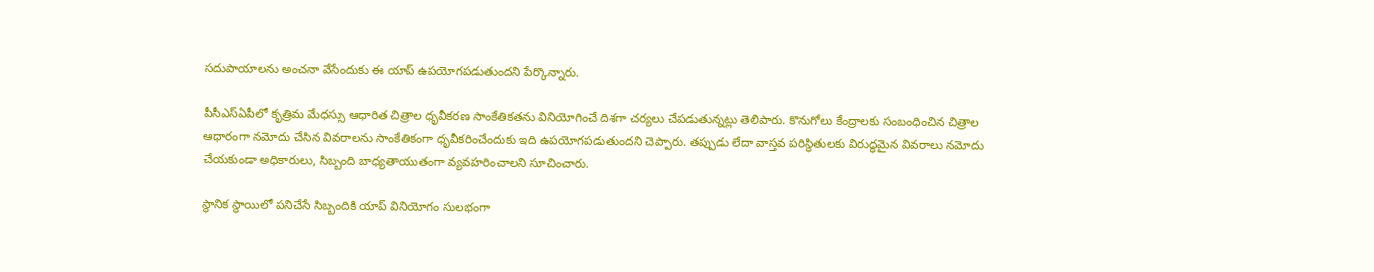సదుపాయాలను అంచనా వేసేందుకు ఈ యాప్‌ ఉపయోగపడుతుందని పేర్కొన్నారు.

పీసీఎస్‌ఏపీలో కృత్రిమ మేధస్సు ఆధారిత చిత్రాల ధృవీకరణ సాంకేతికతను వినియోగించే దిశగా చర్యలు చేపడుతున్నట్లు తెలిపారు. కొనుగోలు కేంద్రాలకు సంబంధించిన చిత్రాల ఆధారంగా నమోదు చేసిన వివరాలను సాంకేతికంగా ధృవీకరించేందుకు ఇది ఉపయోగపడుతుందని చెప్పారు. తప్పుడు లేదా వాస్తవ పరిస్థితులకు విరుద్ధమైన వివరాలు నమోదు చేయకుండా అధికారులు, సిబ్బంది బాధ్యతాయుతంగా వ్యవహరించాలని సూచించారు.

స్థానిక స్థాయిలో పనిచేసే సిబ్బందికి యాప్‌ వినియోగం సులభంగా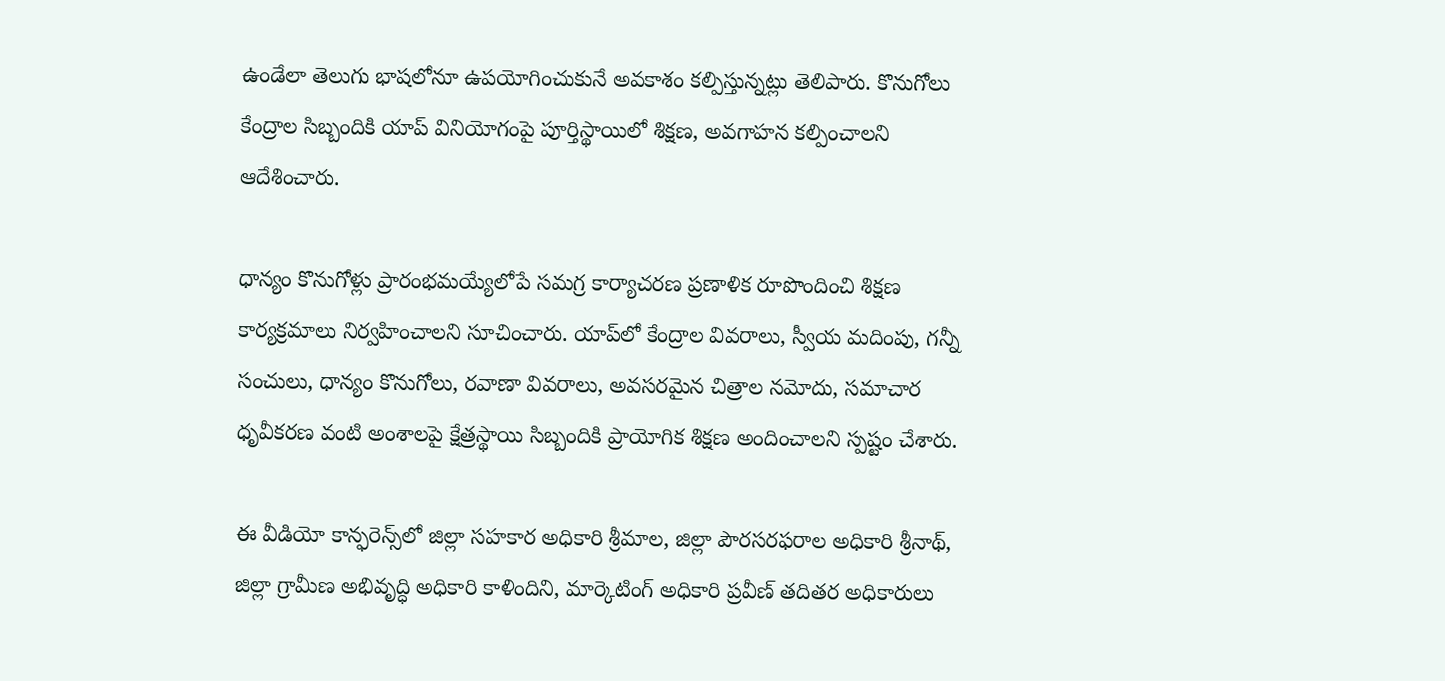ఉండేలా తెలుగు భాషలోనూ ఉపయోగించుకునే అవకాశం కల్పిస్తున్నట్లు తెలిపారు. కొనుగోలు కేంద్రాల సిబ్బందికి యాప్‌ వినియోగంపై పూర్తిస్థాయిలో శిక్షణ, అవగాహన కల్పించాలని ఆదేశించారు.

ధాన్యం కొనుగోళ్లు ప్రారంభమయ్యేలోపే సమగ్ర కార్యాచరణ ప్రణాళిక రూపొందించి శిక్షణ కార్యక్రమాలు నిర్వహించాలని సూచించారు. యాప్‌లో కేంద్రాల వివరాలు, స్వీయ మదింపు, గన్నీ సంచులు, ధాన్యం కొనుగోలు, రవాణా వివరాలు, అవసరమైన చిత్రాల నమోదు, సమాచార ధృవీకరణ వంటి అంశాలపై క్షేత్రస్థాయి సిబ్బందికి ప్రాయోగిక శిక్షణ అందించాలని స్పష్టం చేశారు.

ఈ వీడియో కాన్ఫరెన్స్‌లో జిల్లా సహకార అధికారి శ్రీమాల, జిల్లా పౌరసరఫరాల అధికారి శ్రీనాథ్‌, జిల్లా గ్రామీణ అభివృద్ధి అధికారి కాళిందిని, మార్కెటింగ్‌ అధికారి ప్రవీణ్‌ తదితర అధికారులు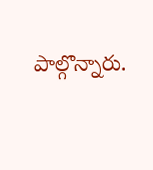పాల్గొన్నారు.